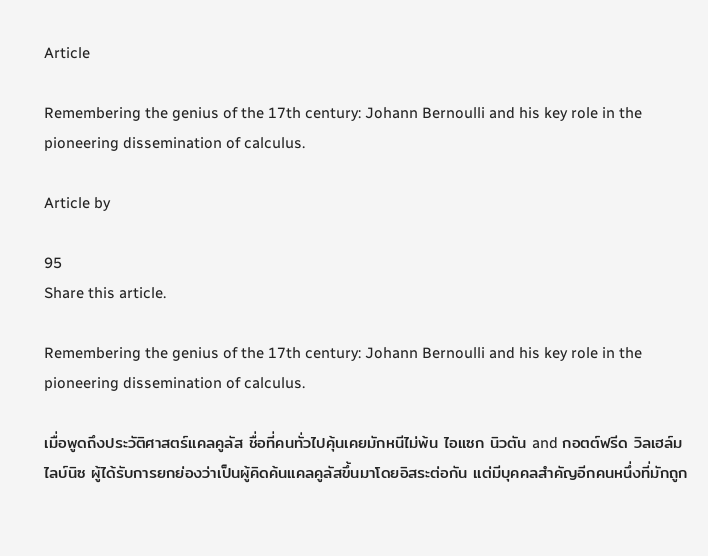Article

Remembering the genius of the 17th century: Johann Bernoulli and his key role in the pioneering dissemination of calculus.

Article by

95
Share this article.

Remembering the genius of the 17th century: Johann Bernoulli and his key role in the pioneering dissemination of calculus.

เมื่อพูดถึงประวัติศาสตร์แคลคูลัส ชื่อที่คนทั่วไปคุ้นเคยมักหนีไม่พ้น ไอแซก นิวตัน and กอตต์ฟรีด วิลเฮล์ม ไลบ์นิซ ผู้ได้รับการยกย่องว่าเป็นผู้คิดค้นแคลคูลัสขึ้นมาโดยอิสระต่อกัน แต่มีบุคคลสำคัญอีกคนหนึ่งที่มักถูก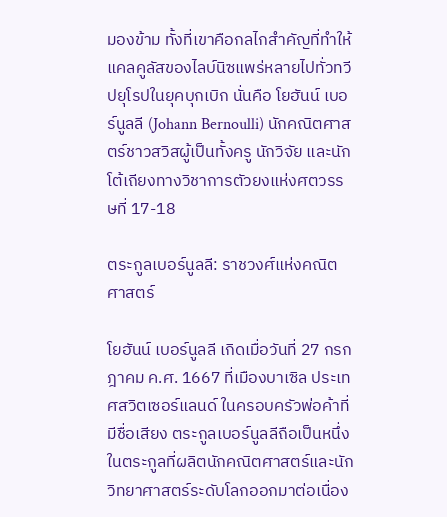มองข้าม ทั้งที่เขาคือกลไกสำคัญที่ทำให้แคลคูลัสของไลบ์นิซแพร่หลายไปทั่วทวีปยุโรปในยุคบุกเบิก นั่นคือ โยฮันน์ เบอร์นูลลี (Johann Bernoulli) นักคณิตศาสตร์ชาวสวิสผู้เป็นทั้งครู นักวิจัย และนักโต้เถียงทางวิชาการตัวยงแห่งศตวรรษที่ 17-18

ตระกูลเบอร์นูลลี: ราชวงศ์แห่งคณิตศาสตร์

โยฮันน์ เบอร์นูลลี เกิดเมื่อวันที่ 27 กรกฎาคม ค.ศ. 1667 ที่เมืองบาเซิล ประเทศสวิตเซอร์แลนด์ ในครอบครัวพ่อค้าที่มีชื่อเสียง ตระกูลเบอร์นูลลีถือเป็นหนึ่งในตระกูลที่ผลิตนักคณิตศาสตร์และนักวิทยาศาสตร์ระดับโลกออกมาต่อเนื่อง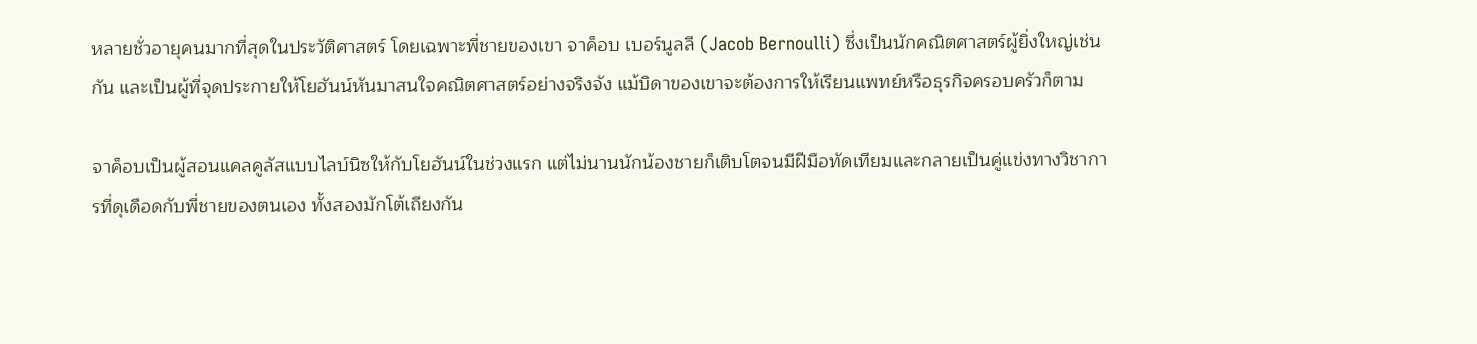หลายชั่วอายุคนมากที่สุดในประวัติศาสตร์ โดยเฉพาะพี่ชายของเขา จาค็อบ เบอร์นูลลี (Jacob Bernoulli) ซึ่งเป็นนักคณิตศาสตร์ผู้ยิ่งใหญ่เช่นกัน และเป็นผู้ที่จุดประกายให้โยฮันน์หันมาสนใจคณิตศาสตร์อย่างจริงจัง แม้บิดาของเขาจะต้องการให้เรียนแพทย์หรือธุรกิจครอบครัวก็ตาม

จาค็อบเป็นผู้สอนแคลคูลัสแบบไลบ์นิซให้กับโยฮันน์ในช่วงแรก แต่ไม่นานนักน้องชายก็เติบโตจนมีฝีมือทัดเทียมและกลายเป็นคู่แข่งทางวิชาการที่ดุเดือดกับพี่ชายของตนเอง ทั้งสองมักโต้เถียงกัน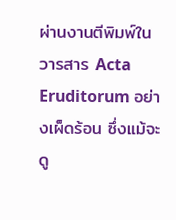ผ่านงานตีพิมพ์ในวารสาร Acta Eruditorum อย่างเผ็ดร้อน ซึ่งแม้จะดู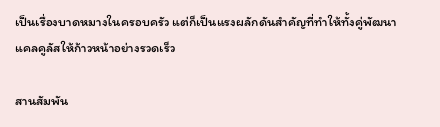เป็นเรื่องบาดหมางในครอบครัว แต่ก็เป็นแรงผลักดันสำคัญที่ทำให้ทั้งคู่พัฒนาแคลคูลัสให้ก้าวหน้าอย่างรวดเร็ว

สานสัมพัน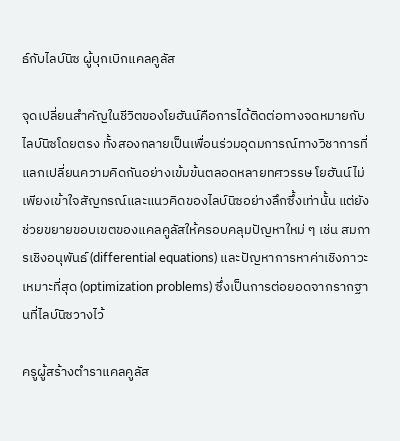ธ์กับไลบ์นิซ ผู้บุกเบิกแคลคูลัส

จุดเปลี่ยนสำคัญในชีวิตของโยฮันน์คือการได้ติดต่อทางจดหมายกับไลบ์นิซโดยตรง ทั้งสองกลายเป็นเพื่อนร่วมอุดมการณ์ทางวิชาการที่แลกเปลี่ยนความคิดกันอย่างเข้มข้นตลอดหลายทศวรรษ โยฮันน์ไม่เพียงเข้าใจสัญกรณ์และแนวคิดของไลบ์นิซอย่างลึกซึ้งเท่านั้น แต่ยังช่วยขยายขอบเขตของแคลคูลัสให้ครอบคลุมปัญหาใหม่ ๆ เช่น สมการเชิงอนุพันธ์ (differential equations) และปัญหาการหาค่าเชิงภาวะเหมาะที่สุด (optimization problems) ซึ่งเป็นการต่อยอดจากรากฐานที่ไลบ์นิซวางไว้

ครูผู้สร้างตำราแคลคูลัส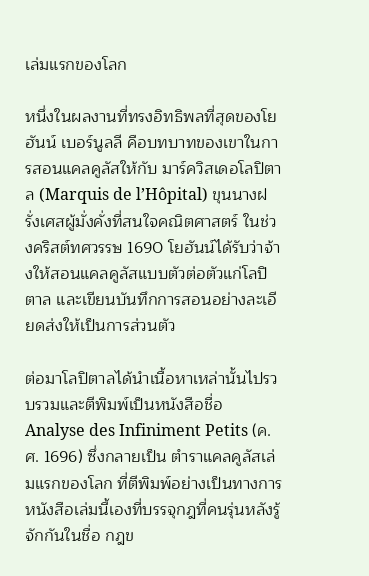เล่มแรกของโลก

หนึ่งในผลงานที่ทรงอิทธิพลที่สุดของโยฮันน์ เบอร์นูลลี คือบทบาทของเขาในการสอนแคลคูลัสให้กับ มาร์ควิสเดอโลปิตาล (Marquis de l’Hôpital) ขุนนางฝรั่งเศสผู้มั่งคั่งที่สนใจคณิตศาสตร์ ในช่วงคริสต์ทศวรรษ 1690 โยฮันน์ได้รับว่าจ้างให้สอนแคลคูลัสแบบตัวต่อตัวแก่โลปิตาล และเขียนบันทึกการสอนอย่างละเอียดส่งให้เป็นการส่วนตัว

ต่อมาโลปิตาลได้นำเนื้อหาเหล่านั้นไปรวบรวมและตีพิมพ์เป็นหนังสือชื่อ Analyse des Infiniment Petits (ค.ศ. 1696) ซึ่งกลายเป็น ตำราแคลคูลัสเล่มแรกของโลก ที่ตีพิมพ์อย่างเป็นทางการ หนังสือเล่มนี้เองที่บรรจุกฎที่คนรุ่นหลังรู้จักกันในชื่อ กฎข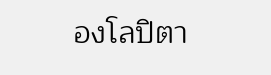องโลปิตา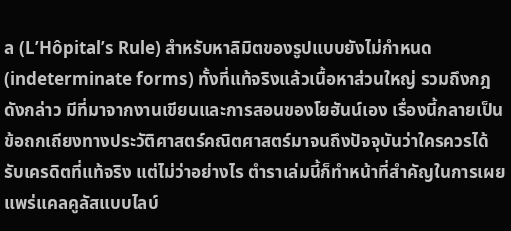ล (L’Hôpital’s Rule) สำหรับหาลิมิตของรูปแบบยังไม่กำหนด (indeterminate forms) ทั้งที่แท้จริงแล้วเนื้อหาส่วนใหญ่ รวมถึงกฎดังกล่าว มีที่มาจากงานเขียนและการสอนของโยฮันน์เอง เรื่องนี้กลายเป็นข้อถกเถียงทางประวัติศาสตร์คณิตศาสตร์มาจนถึงปัจจุบันว่าใครควรได้รับเครดิตที่แท้จริง แต่ไม่ว่าอย่างไร ตำราเล่มนี้ก็ทำหน้าที่สำคัญในการเผยแพร่แคลคูลัสแบบไลบ์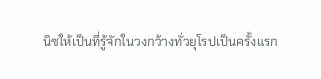นิซให้เป็นที่รู้จักในวงกว้างทั่วยุโรปเป็นครั้งแรก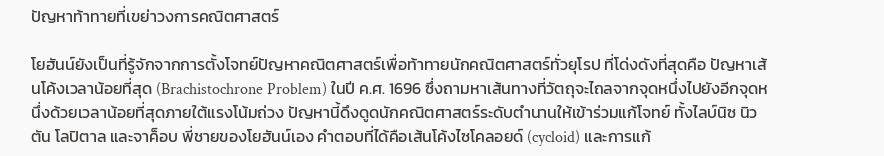ปัญหาท้าทายที่เขย่าวงการคณิตศาสตร์

โยฮันน์ยังเป็นที่รู้จักจากการตั้งโจทย์ปัญหาคณิตศาสตร์เพื่อท้าทายนักคณิตศาสตร์ทั่วยุโรป ที่โด่งดังที่สุดคือ ปัญหาเส้นโค้งเวลาน้อยที่สุด (Brachistochrone Problem) ในปี ค.ศ. 1696 ซึ่งถามหาเส้นทางที่วัตถุจะไถลจากจุดหนึ่งไปยังอีกจุดหนึ่งด้วยเวลาน้อยที่สุดภายใต้แรงโน้มถ่วง ปัญหานี้ดึงดูดนักคณิตศาสตร์ระดับตำนานให้เข้าร่วมแก้โจทย์ ทั้งไลบ์นิซ นิวตัน โลปิตาล และจาค็อบ พี่ชายของโยฮันน์เอง คำตอบที่ได้คือเส้นโค้งไซโคลอยด์ (cycloid) และการแก้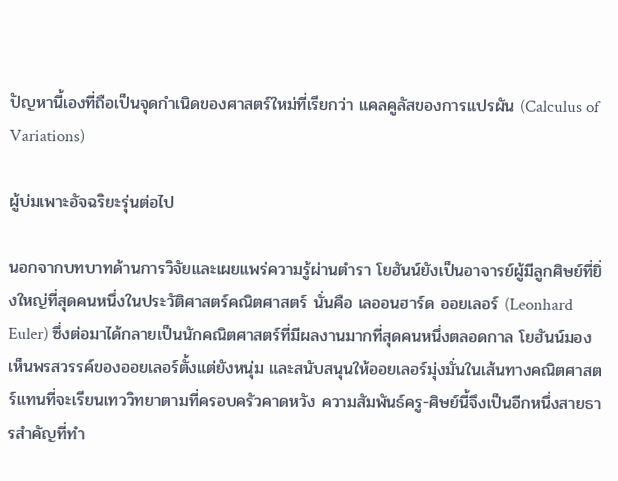ปัญหานี้เองที่ถือเป็นจุดกำเนิดของศาสตร์ใหม่ที่เรียกว่า แคลคูลัสของการแปรผัน (Calculus of Variations)

ผู้บ่มเพาะอัจฉริยะรุ่นต่อไป

นอกจากบทบาทด้านการวิจัยและเผยแพร่ความรู้ผ่านตำรา โยฮันน์ยังเป็นอาจารย์ผู้มีลูกศิษย์ที่ยิ่งใหญ่ที่สุดคนหนึ่งในประวัติศาสตร์คณิตศาสตร์ นั่นคือ เลออนฮาร์ด ออยเลอร์ (Leonhard Euler) ซึ่งต่อมาได้กลายเป็นนักคณิตศาสตร์ที่มีผลงานมากที่สุดคนหนึ่งตลอดกาล โยฮันน์มองเห็นพรสวรรค์ของออยเลอร์ตั้งแต่ยังหนุ่ม และสนับสนุนให้ออยเลอร์มุ่งมั่นในเส้นทางคณิตศาสตร์แทนที่จะเรียนเทววิทยาตามที่ครอบครัวคาดหวัง ความสัมพันธ์ครู-ศิษย์นี้จึงเป็นอีกหนึ่งสายธารสำคัญที่ทำ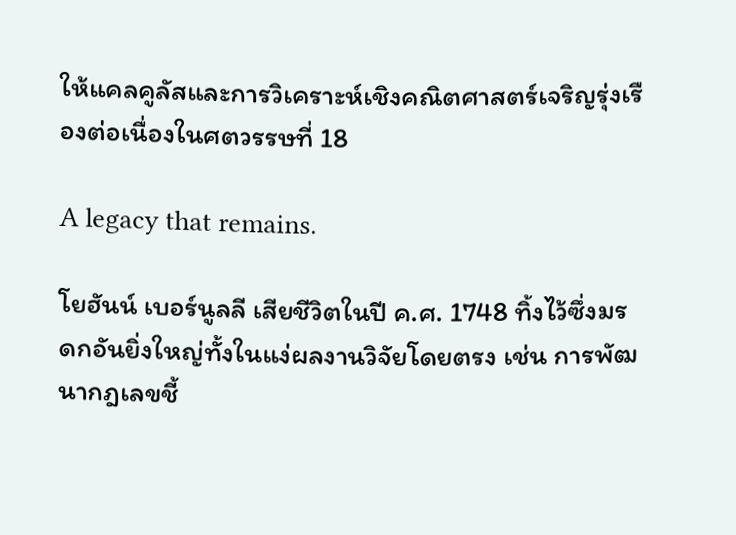ให้แคลคูลัสและการวิเคราะห์เชิงคณิตศาสตร์เจริญรุ่งเรืองต่อเนื่องในศตวรรษที่ 18

A legacy that remains.

โยฮันน์ เบอร์นูลลี เสียชีวิตในปี ค.ศ. 1748 ทิ้งไว้ซึ่งมรดกอันยิ่งใหญ่ทั้งในแง่ผลงานวิจัยโดยตรง เช่น การพัฒนากฎเลขชี้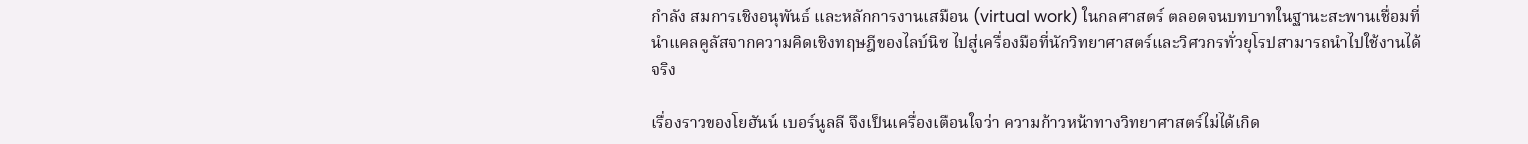กำลัง สมการเชิงอนุพันธ์ และหลักการงานเสมือน (virtual work) ในกลศาสตร์ ตลอดจนบทบาทในฐานะสะพานเชื่อมที่นำแคลคูลัสจากความคิดเชิงทฤษฎีของไลบ์นิซ ไปสู่เครื่องมือที่นักวิทยาศาสตร์และวิศวกรทั่วยุโรปสามารถนำไปใช้งานได้จริง

เรื่องราวของโยฮันน์ เบอร์นูลลี จึงเป็นเครื่องเตือนใจว่า ความก้าวหน้าทางวิทยาศาสตร์ไม่ได้เกิด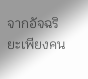จากอัจฉริยะเพียงคน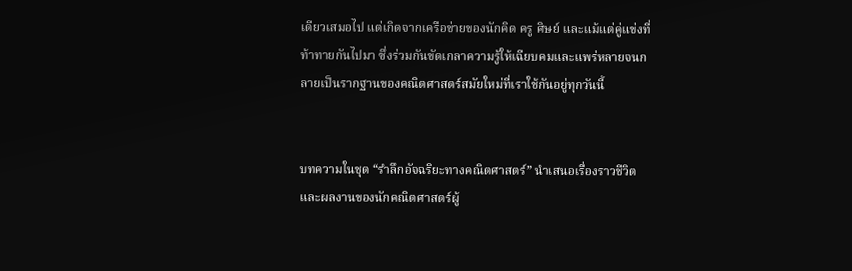เดียวเสมอไป แต่เกิดจากเครือข่ายของนักคิด ครู ศิษย์ และแม้แต่คู่แข่งที่ท้าทายกันไปมา ซึ่งร่วมกันขัดเกลาความรู้ให้เฉียบคมและแพร่หลายจนกลายเป็นรากฐานของคณิตศาสตร์สมัยใหม่ที่เราใช้กันอยู่ทุกวันนี้


บทความในชุด “รำลึกอัจฉริยะทางคณิตศาสตร์” นำเสนอเรื่องราวชีวิตและผลงานของนักคณิตศาสตร์ผู้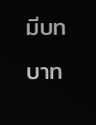มีบทบาท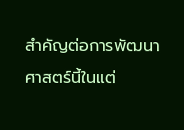สำคัญต่อการพัฒนาศาสตร์นี้ในแต่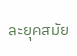ละยุคสมัย